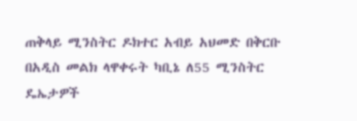ጠቅላይ ሚንስትር ዶክተር አብይ አህመድ በቅርቡ በአዲስ መልክ ላዋቀሩት ካቢኔ ለ55 ሚንስትር ዴኤታዎች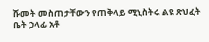ሹመት መስጠታቸውን የጠቅላይ ሚኒስትሩ ልዩ ጽህፈት ቤት ኃላፊ አቶ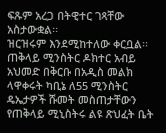ፍጹም አረጋ በትዊተር ገጻቸው አስታውቋል፡፡
ዝርዝሩም እንደሚከተለው ቀርቧል፡፡
ጠቅላይ ሚንስትር ዶክተር አብይ አህመድ በቅርቡ በአዲስ መልክ ላዋቀሩት ካቢኔ ለ55 ሚንስትር ዴኤታዎች ሹመት መስጠታቸውን የጠቅላይ ሚኒስትሩ ልዩ ጽህፈት ቤት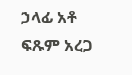ኃላፊ አቶ ፍጹም አረጋ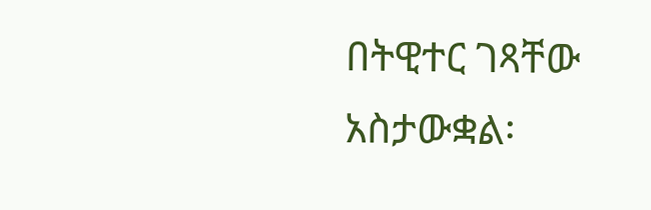በትዊተር ገጻቸው አስታውቋል፡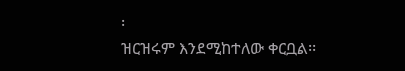፡
ዝርዝሩም እንደሚከተለው ቀርቧል፡፡